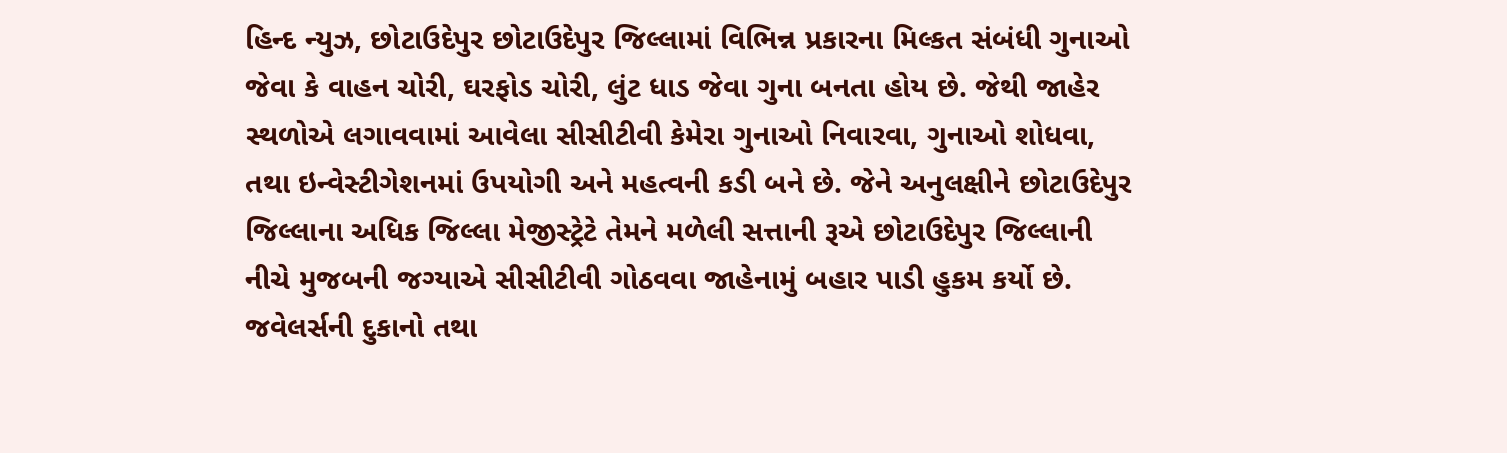હિન્દ ન્યુઝ, છોટાઉદેપુર છોટાઉદેપુર જિલ્લામાં વિભિન્ન પ્રકારના મિલ્કત સંબંધી ગુનાઓ જેવા કે વાહન ચોરી, ઘરફોડ ચોરી, લુંટ ધાડ જેવા ગુના બનતા હોય છે. જેથી જાહેર સ્થળોએ લગાવવામાં આવેલા સીસીટીવી કેમેરા ગુનાઓ નિવારવા, ગુનાઓ શોધવા, તથા ઇન્વેસ્ટીગેશનમાં ઉપયોગી અને મહત્વની કડી બને છે. જેને અનુલક્ષીને છોટાઉદેપુર જિલ્લાના અધિક જિલ્લા મેજીસ્ટ્રેટે તેમને મળેલી સત્તાની રૂએ છોટાઉદેપુર જિલ્લાની નીચે મુજબની જગ્યાએ સીસીટીવી ગોઠવવા જાહેનામું બહાર પાડી હુકમ કર્યો છે. જવેલર્સની દુકાનો તથા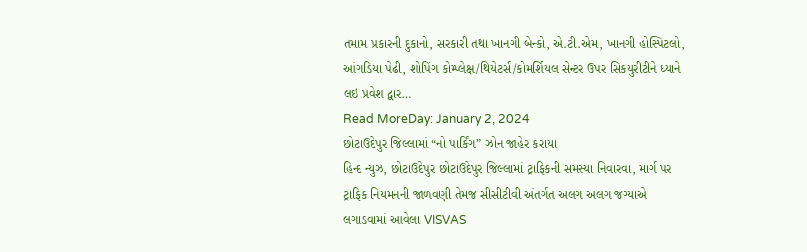તમામ પ્રકારની દુકાનો, સરકારી તથા ખાનગી બેન્કો, એ.ટી.એમ, ખાનગી હોસ્પિટલો, આંગડિયા પેઢી, શોપિંગ કોમ્પ્લેક્ષ/થિયેટર્સ/કોમર્શિયલ સેન્ટર ઉપર સિકયુરીટીને ધ્યાને લઇ પ્રવેશ દ્વાર…
Read MoreDay: January 2, 2024
છોટાઉદેપુર જિલ્લામાં “નો પાર્કિંગ” ઝોન જાહેર કરાયા
હિન્દ ન્યુઝ, છોટાઉદેપુર છોટાઉદેપુર જિલ્લામાં ટ્રાફિકની સમસ્યા નિવારવા, માર્ગ પર ટ્રાફિક નિયમનની જાળવણી તેમજ સીસીટીવી અંતર્ગત અલગ અલગ જગ્યાએ લગાડવામાં આવેલા VISVAS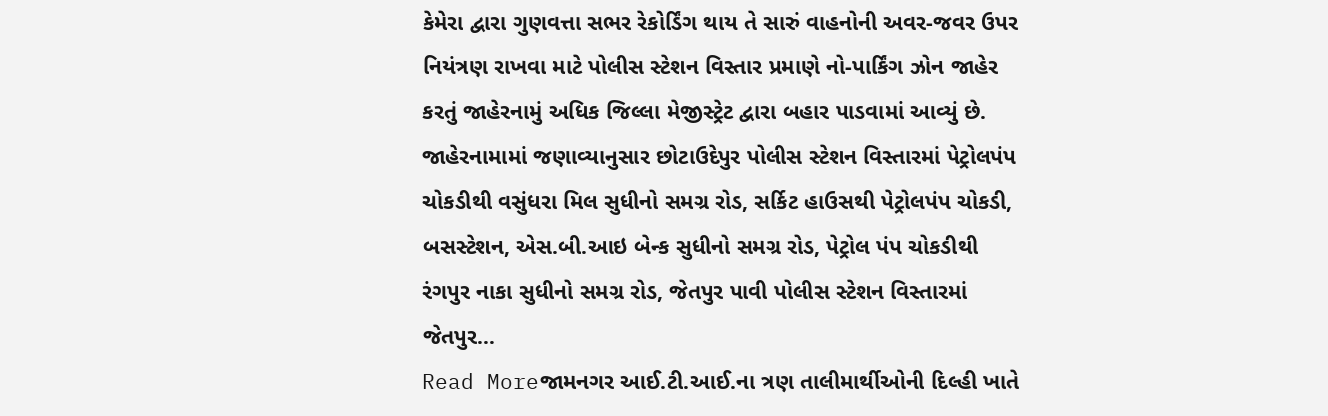કેમેરા દ્વારા ગુણવત્તા સભર રેકોર્ડિંગ થાય તે સારું વાહનોની અવર-જવર ઉપર નિયંત્રણ રાખવા માટે પોલીસ સ્ટેશન વિસ્તાર પ્રમાણે નો-પાર્કિંગ ઝોન જાહેર કરતું જાહેરનામું અધિક જિલ્લા મેજીસ્ટ્રેટ દ્વારા બહાર પાડવામાં આવ્યું છે. જાહેરનામામાં જણાવ્યાનુસાર છોટાઉદેપુર પોલીસ સ્ટેશન વિસ્તારમાં પેટ્રોલપંપ ચોકડીથી વસુંધરા મિલ સુધીનો સમગ્ર રોડ, સર્કિટ હાઉસથી પેટ્રોલપંપ ચોકડી, બસસ્ટેશન, એસ.બી.આઇ બેન્ક સુધીનો સમગ્ર રોડ, પેટ્રોલ પંપ ચોકડીથી રંગપુર નાકા સુધીનો સમગ્ર રોડ, જેતપુર પાવી પોલીસ સ્ટેશન વિસ્તારમાં જેતપુર…
Read Moreજામનગર આઈ.ટી.આઈ.ના ત્રણ તાલીમાર્થીઓની દિલ્હી ખાતે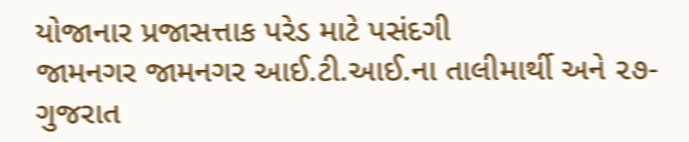યોજાનાર પ્રજાસત્તાક પરેડ માટે પસંદગી
જામનગર જામનગર આઈ.ટી.આઈ.ના તાલીમાર્થી અને ૨૭-ગુજરાત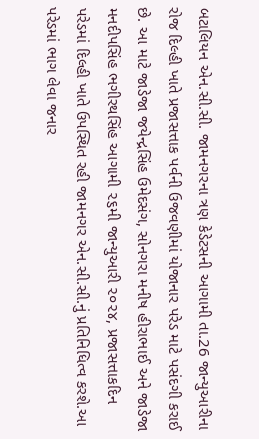બટાલિયન એન.સી.સી. જામનગરના ત્રણ કેડેટસની આગામી તા.26 જાન્યુઆરીના રોજ દિલ્હી ખાતે પ્રજાસત્તાક પર્વની ઉજવણીમાં યોજાનાર પરેડ માટે પસંદગી કરાઈ છે. આ માટે જાડેજા જયેન્દ્રસિંહ ઉમેદસંગ, સોનગરા મનીષ હીરાભાઈ અને જાડેજા મનદીપસિંહ ભગીરથસિંહ આગામી ૨૬મી જાન્યુઆરી ૨૦૨૪, પ્રજાસત્તાકદિન પરેડમાં દિલ્હી ખાતે ઉપસ્થિત રહી જામનગર એન.સી.સી.નું પ્રતિનિધિત્વ કરશે.આ પરેડમાં ભાગ લેવા જનાર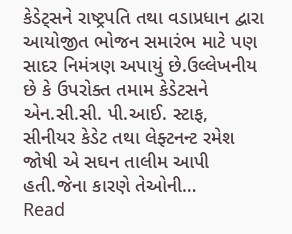કેડેટ્સને રાષ્ટ્રપતિ તથા વડાપ્રધાન દ્વારા આયોજીત ભોજન સમારંભ માટે પણ સાદર નિમંત્રણ અપાયું છે.ઉલ્લેખનીય છે કે ઉપરોક્ત તમામ કેડેટસને એન.સી.સી. પી.આઈ. સ્ટાફ, સીનીયર કેડેટ તથા લેફ્ટનન્ટ રમેશ જોષી એ સઘન તાલીમ આપી હતી.જેના કારણે તેઓની…
Read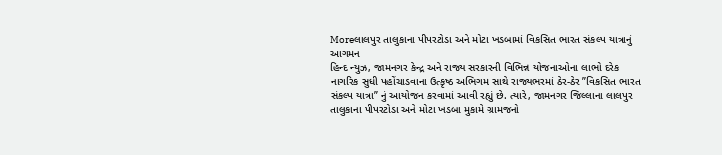Moreલાલપુર તાલુકાના પીપરટોડા અને મોટા ખડબામાં વિકસિત ભારત સંકલ્પ યાત્રાનું આગમન
હિન્દ ન્યુઝ, જામનગર કેન્દ્ર અને રાજ્ય સરકારની વિભિન્ન યોજનાઓના લાભો દરેક નાગરિક સુધી પહોંચાડવાના ઉત્કૃષ્ઠ અભિગમ સાથે રાજ્યભરમાં ઠેર-ઠેર ”વિકસિત ભારત સંકલ્પ યાત્રા” નું આયોજન કરવામાં આવી રહ્યું છે. ત્યારે, જામનગર જિલ્લાના લાલપુર તાલુકાના પીપરટોડા અને મોટા ખડબા મુકામે ગ્રામજનો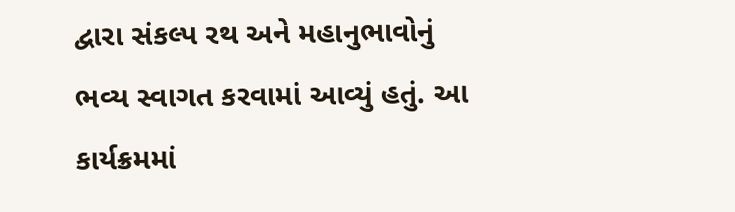દ્વારા સંકલ્પ રથ અને મહાનુભાવોનું ભવ્ય સ્વાગત કરવામાં આવ્યું હતું. આ કાર્યક્રમમાં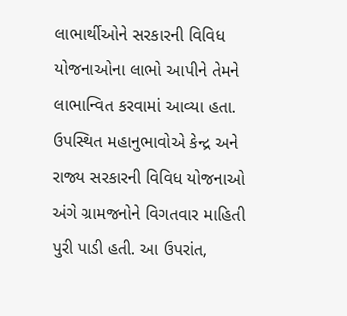લાભાર્થીઓને સરકારની વિવિધ યોજનાઓના લાભો આપીને તેમને લાભાન્વિત કરવામાં આવ્યા હતા. ઉપસ્થિત મહાનુભાવોએ કેન્દ્ર અને રાજ્ય સરકારની વિવિધ યોજનાઓ અંગે ગ્રામજનોને વિગતવાર માહિતી પુરી પાડી હતી. આ ઉપરાંત,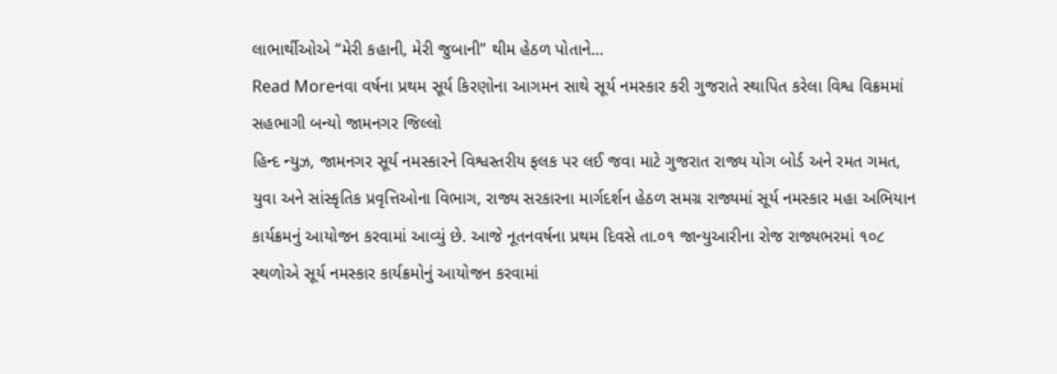લાભાર્થીઓએ “મેરી કહાની, મેરી જુબાની” થીમ હેઠળ પોતાને…
Read Moreનવા વર્ષના પ્રથમ સૂર્ય કિરણોના આગમન સાથે સૂર્ય નમસ્કાર કરી ગુજરાતે સ્થાપિત કરેલા વિશ્વ વિક્રમમાં સહભાગી બન્યો જામનગર જિલ્લો
હિન્દ ન્યુઝ, જામનગર સૂર્ય નમસ્કારને વિશ્વસ્તરીય ફલક પર લઈ જવા માટે ગુજરાત રાજ્ય યોગ બોર્ડ અને રમત ગમત, યુવા અને સાંસ્કૃતિક પ્રવૃત્તિઓના વિભાગ, રાજ્ય સરકારના માર્ગદર્શન હેઠળ સમગ્ર રાજ્યમાં સૂર્ય નમસ્કાર મહા અભિયાન કાર્યક્રમનું આયોજન કરવામાં આવ્યું છે. આજે નૂતનવર્ષના પ્રથમ દિવસે તા.૦૧ જાન્યુઆરીના રોજ રાજ્યભરમાં ૧૦૮ સ્થળોએ સૂર્ય નમસ્કાર કાર્યક્રમોનું આયોજન કરવામાં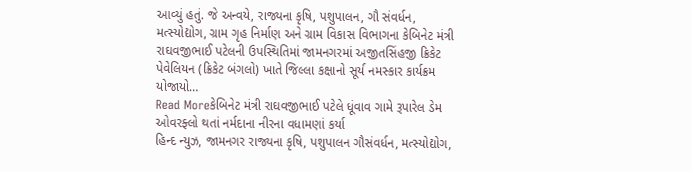આવ્યું હતું. જે અન્વયે, રાજ્યના કૃષિ, પશુપાલન, ગૌ સંવર્ધન, મત્સ્યોદ્યોગ, ગ્રામ ગૃહ નિર્માણ અને ગ્રામ વિકાસ વિભાગના કેબિનેટ મંત્રી રાઘવજીભાઈ પટેલની ઉપસ્થિતિમાં જામનગરમાં અજીતસિંહજી ક્રિકેટ પેવેલિયન (ક્રિકેટ બંગલો) ખાતે જિલ્લા કક્ષાનો સૂર્ય નમસ્કાર કાર્યક્રમ યોજાયો…
Read Moreકેબિનેટ મંત્રી રાઘવજીભાઈ પટેલે ધૂંવાવ ગામે રૂપારેલ ડેમ ઓવરફ્લો થતાં નર્મદાના નીરના વધામણાં કર્યા
હિન્દ ન્યુઝ, જામનગર રાજ્યના કૃષિ, પશુપાલન ગૌસંવર્ધન, મત્સ્યોદ્યોગ,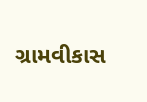ગ્રામવીકાસ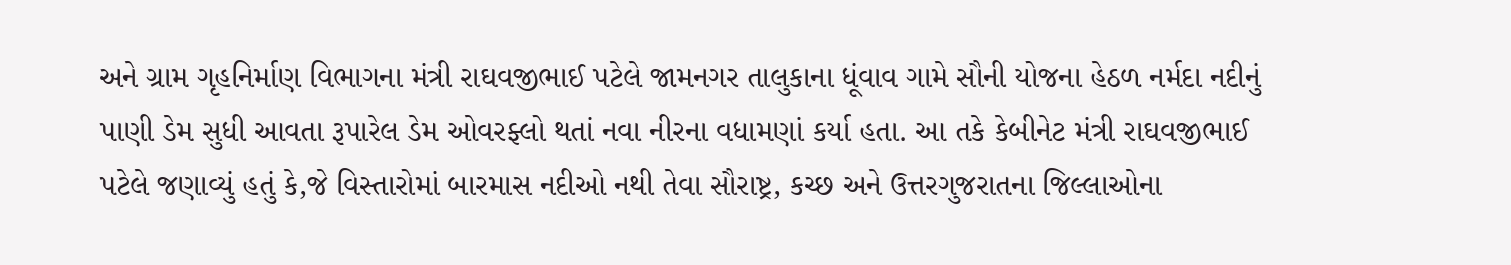અને ગ્રામ ગૃહનિર્માણ વિભાગના મંત્રી રાઘવજીભાઈ પટેલે જામનગર તાલુકાના ધૂંવાવ ગામે સૌની યોજના હેઠળ નર્મદા નદીનું પાણી ડેમ સુધી આવતા રૂપારેલ ડેમ ઓવરફ્લો થતાં નવા નીરના વધામણાં કર્યા હતા. આ તકે કેબીનેટ મંત્રી રાઘવજીભાઈ પટેલે જણાવ્યું હતું કે,જે વિસ્તારોમાં બારમાસ નદીઓ નથી તેવા સૌરાષ્ટ્ર, કચ્છ અને ઉત્તરગુજરાતના જિલ્લાઓના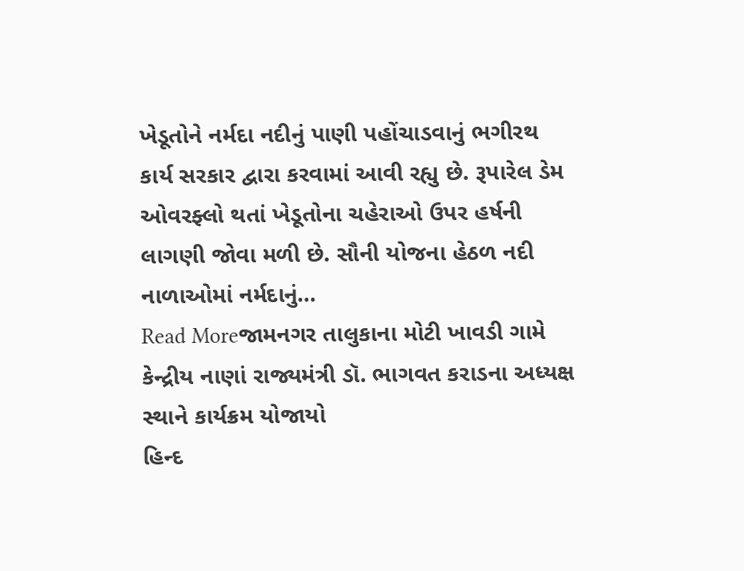ખેડૂતોને નર્મદા નદીનું પાણી પહોંચાડવાનું ભગીરથ કાર્ય સરકાર દ્વારા કરવામાં આવી રહ્યુ છે. રૂપારેલ ડેમ ઓવરફ્લો થતાં ખેડૂતોના ચહેરાઓ ઉપર હર્ષની લાગણી જોવા મળી છે. સૌની યોજના હેઠળ નદી નાળાઓમાં નર્મદાનું…
Read Moreજામનગર તાલુકાના મોટી ખાવડી ગામે કેન્દ્રીય નાણાં રાજ્યમંત્રી ડૉ. ભાગવત કરાડના અધ્યક્ષ સ્થાને કાર્યક્રમ યોજાયો
હિન્દ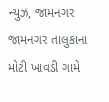ન્યુઝ, જામનગર જામનગર તાલુકાના મોટી ખાવડી ગામે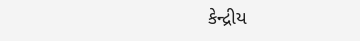કેન્દ્રીય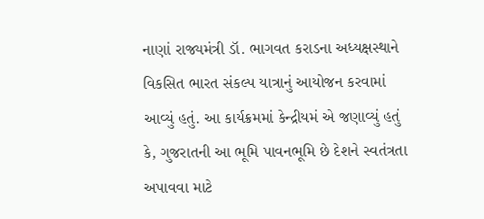નાણાં રાજ્યમંત્રી ડૉ. ભાગવત કરાડના અધ્યક્ષસ્થાને વિકસિત ભારત સંકલ્પ યાત્રાનું આયોજન કરવામાં આવ્યું હતું. આ કાર્યક્રમમાં કેન્દ્રીયમં એ જણાવ્યું હતું કે, ગુજરાતની આ ભૂમિ પાવનભૂમિ છે દેશને સ્વતંત્રતા અપાવવા માટે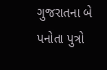ગુજરાતના બે પનોતા પુત્રો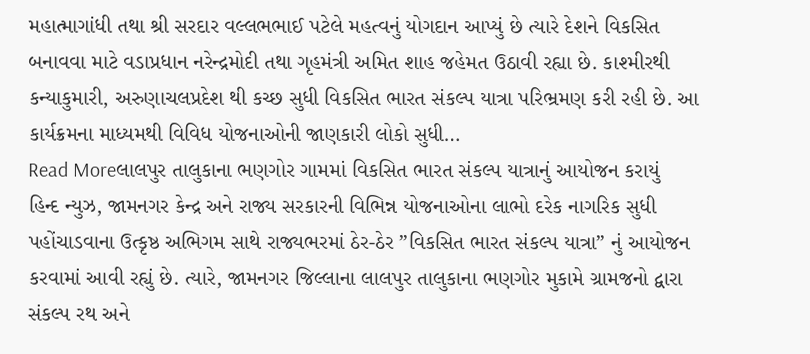મહાત્માગાંધી તથા શ્રી સરદાર વલ્લભભાઈ પટેલે મહત્વનું યોગદાન આપ્યું છે ત્યારે દેશને વિકસિત બનાવવા માટે વડાપ્રધાન નરેન્દ્રમોદી તથા ગૃહમંત્રી અમિત શાહ જહેમત ઉઠાવી રહ્યા છે. કાશ્મીરથી કન્યાકુમારી, અરુણાચલપ્રદેશ થી કચ્છ સુધી વિકસિત ભારત સંકલ્પ યાત્રા પરિભ્રમણ કરી રહી છે. આ કાર્યક્રમના માધ્યમથી વિવિધ યોજનાઓની જાણકારી લોકો સુધી…
Read Moreલાલપુર તાલુકાના ભણગોર ગામમાં વિકસિત ભારત સંકલ્પ યાત્રાનું આયોજન કરાયું
હિન્દ ન્યુઝ, જામનગર કેન્દ્ર અને રાજ્ય સરકારની વિભિન્ન યોજનાઓના લાભો દરેક નાગરિક સુધી પહોંચાડવાના ઉત્કૃષ્ઠ અભિગમ સાથે રાજ્યભરમાં ઠેર-ઠેર ”વિકસિત ભારત સંકલ્પ યાત્રા” નું આયોજન કરવામાં આવી રહ્યું છે. ત્યારે, જામનગર જિલ્લાના લાલપુર તાલુકાના ભણગોર મુકામે ગ્રામજનો દ્વારા સંકલ્પ રથ અને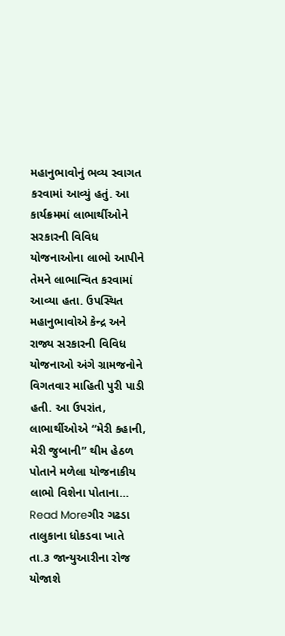મહાનુભાવોનું ભવ્ય સ્વાગત કરવામાં આવ્યું હતું. આ કાર્યક્રમમાં લાભાર્થીઓને સરકારની વિવિધ યોજનાઓના લાભો આપીને તેમને લાભાન્વિત કરવામાં આવ્યા હતા. ઉપસ્થિત મહાનુભાવોએ કેન્દ્ર અને રાજ્ય સરકારની વિવિધ યોજનાઓ અંગે ગ્રામજનોને વિગતવાર માહિતી પુરી પાડી હતી. આ ઉપરાંત, લાભાર્થીઓએ “મેરી કહાની, મેરી જુબાની” થીમ હેઠળ પોતાને મળેલા યોજનાકીય લાભો વિશેના પોતાના…
Read Moreગીર ગઢડા તાલુકાના ધોકડવા ખાતે તા.૩ જાન્યુઆરીના રોજ યોજાશે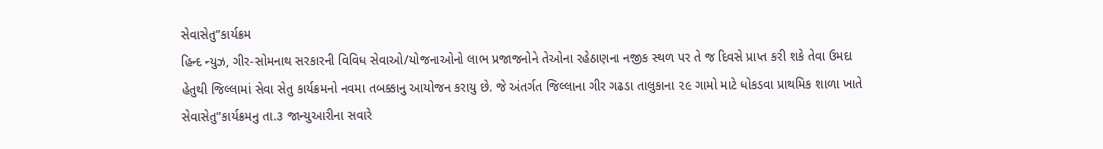સેવાસેતુ”કાર્યક્રમ
હિન્દ ન્યુઝ, ગીર-સોમનાથ સરકારની વિવિધ સેવાઓ/યોજનાઓનો લાભ પ્રજાજનોને તેઓના રહેઠાણના નજીક સ્થળ પર તે જ દિવસે પ્રાપ્ત કરી શકે તેવા ઉમદા હેતુથી જિલ્લામાં સેવા સેતુ કાર્યક્રમનો નવમા તબક્કાનુ આયોજન કરાયુ છે. જે અંતર્ગત જિલ્લાના ગીર ગઢડા તાલુકાના ૨૯ ગામો માટે ધોકડવા પ્રાથમિક શાળા ખાતે સેવાસેતુ”કાર્યક્રમનુ તા.૩ જાન્યુઆરીના સવારે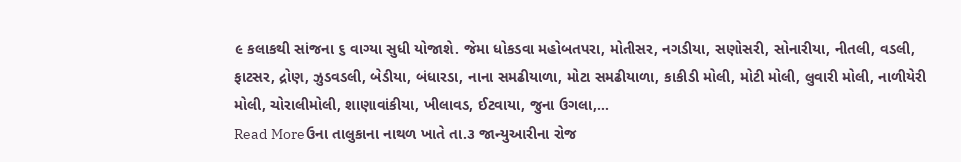૯ કલાકથી સાંજના ૬ વાગ્યા સુધી યોજાશે. જેમા ધોકડવા મહોબતપરા, મોતીસર, નગડીયા, સણોસરી, સોનારીયા, નીતલી, વડલી, ફાટસર, દ્રોણ, ઝુડવડલી, બેડીયા, બંધારડા, નાના સમઢીયાળા, મોટા સમઢીયાળા, કાકીડી મોલી, મોટી મોલી, લુવારી મોલી, નાળીયેરી મોલી, ચોરાલીમોલી, શાણાવાંકીયા, ખીલાવડ, ઈટવાયા, જુના ઉગલા,…
Read Moreઉના તાલુકાના નાથળ ખાતે તા.૩ જાન્યુઆરીના રોજ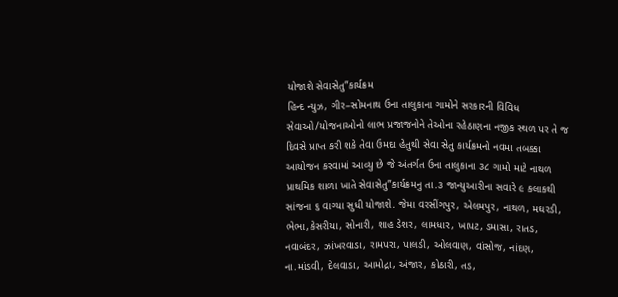યોજાશે સેવાસેતુ”કાર્યક્રમ
હિન્દ ન્યુઝ, ગીર–સોમનાથ ઉના તાલુકાના ગામોને સરકારની વિવિધ સેવાઓ/યોજનાઓનો લાભ પ્રજાજનોને તેઓના રહેઠાણના નજીક સ્થળ પર તે જ દિવસે પ્રાપ્ત કરી શકે તેવા ઉમદા હેતુથી સેવા સેતુ કાર્યક્રમનો નવમા તબક્કા આયોજન કરવામાં આવ્યુ છે જે અંતર્ગત ઉના તાલુકાના ૩૮ ગામો માટે નાથળ પ્રાથમિક શાળા ખાતે સેવાસેતુ”કાર્યક્રમનુ તા.૩ જાન્યુઆરીના સવારે ૯ કલાકથી સાંજના ૬ વાગ્યા સુધી યોજાશે. જેમા વરસીંગપુર, એલમપુર, નાથળ, મઘરડી, ભેભા,કેસરીયા, સોનારી, શાહ ડેશર, લામધાર, ખાપટ, ડમાસા, રાતડ, નવાબંદર, ઝાંખરવાડા, રામપરા, પાલડી, ઓલવાણ, વાંસોજ, નાંદણ, ના.માંડવી, દેલવાડા, આમોદ્રા, અંજાર, કોઠારી, તડ,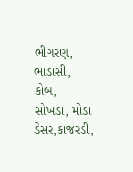ભીગરણ, ભાડાસી, કોબ, સોખડા, મોડા ડેસર,કાજરડી,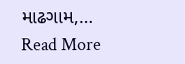માઢગામ,…
Read More